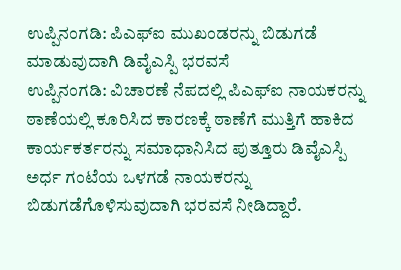ಉಪ್ಪಿನಂಗಡಿ: ಪಿಎಫ್ಐ ಮುಖಂಡರನ್ನು ಬಿಡುಗಡೆ ಮಾಡುವುದಾಗಿ ಡಿವೈಎಸ್ಪಿ ಭರವಸೆ
ಉಪ್ಪಿನಂಗಡಿ: ವಿಚಾರಣೆ ನೆಪದಲ್ಲಿ ಪಿಎಫ್ಐ ನಾಯಕರನ್ನು ಠಾಣೆಯಲ್ಲಿ ಕೂರಿಸಿದ ಕಾರಣಕ್ಕೆ ಠಾಣೆಗೆ ಮುತ್ತಿಗೆ ಹಾಕಿದ ಕಾರ್ಯಕರ್ತರನ್ನು ಸಮಾಧಾನಿಸಿದ ಪುತ್ತೂರು ಡಿವೈಎಸ್ಪಿ ಅರ್ಧ ಗಂಟೆಯ ಒಳಗಡೆ ನಾಯಕರನ್ನು ಬಿಡುಗಡೆಗೊಳಿಸುವುದಾಗಿ ಭರವಸೆ ನೀಡಿದ್ದಾರೆ.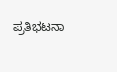ಪ್ರತಿಭಟನಾ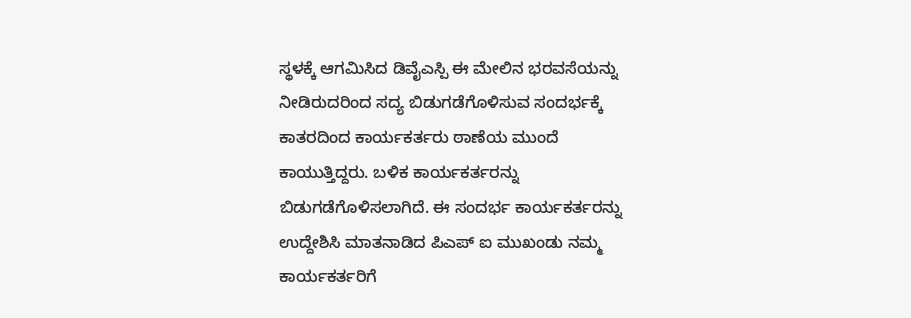ಸ್ಥಳಕ್ಕೆ ಆಗಮಿಸಿದ ಡಿವೈಎಸ್ಪಿ ಈ ಮೇಲಿನ ಭರವಸೆಯನ್ನು ನೀಡಿರುದರಿಂದ ಸದ್ಯ ಬಿಡುಗಡೆಗೊಳಿಸುವ ಸಂದರ್ಭಕ್ಕೆ ಕಾತರದಿಂದ ಕಾರ್ಯಕರ್ತರು ಠಾಣೆಯ ಮುಂದೆ ಕಾಯುತ್ತಿದ್ದರು. ಬಳಿಕ ಕಾರ್ಯಕರ್ತರನ್ನು ಬಿಡುಗಡೆಗೊಳಿಸಲಾಗಿದೆ. ಈ ಸಂದರ್ಭ ಕಾರ್ಯಕರ್ತರನ್ನು ಉದ್ದೇಶಿಸಿ ಮಾತನಾಡಿದ ಪಿಎಪ್ ಐ ಮುಖಂಡು ನಮ್ಮ ಕಾರ್ಯಕರ್ತರಿಗೆ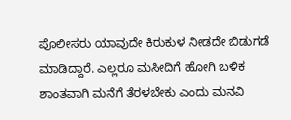ಪೊಲೀಸರು ಯಾವುದೇ ಕಿರುಕುಳ ನೀಡದೇ ಬಿಡುಗಡೆ ಮಾಡಿದ್ದಾರೆ. ಎಲ್ಲರೂ ಮಸೀದಿಗೆ ಹೋಗಿ ಬಳಿಕ ಶಾಂತವಾಗಿ ಮನೆಗೆ ತೆರಳಬೇಕು ಎಂದು ಮನವಿ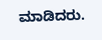ಮಾಡಿದರು.